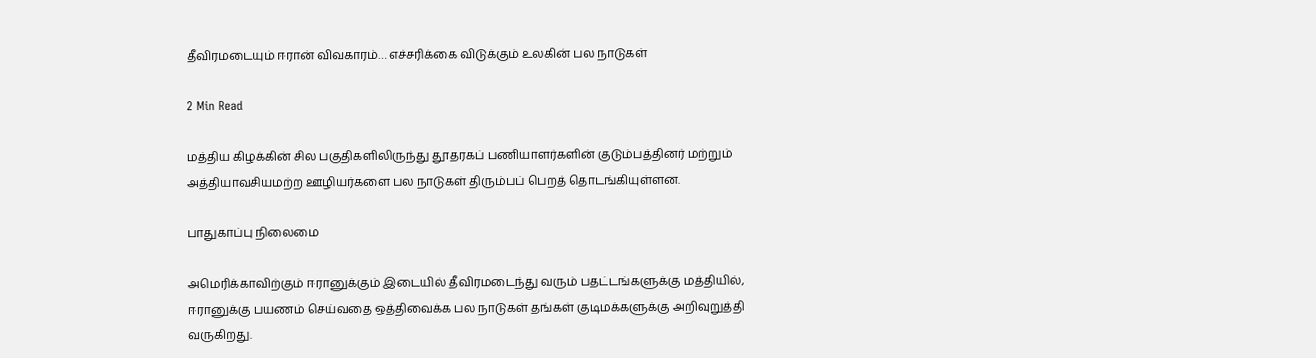தீவிரமடையும் ஈரான் விவகாரம்… எச்சரிக்கை விடுக்கும் உலகின் பல நாடுகள்

2 Min Read

மத்திய கிழக்கின் சில பகுதிகளிலிருந்து தூதரகப் பணியாளர்களின் குடும்பத்தினர் மற்றும் அத்தியாவசியமற்ற ஊழியர்களை பல நாடுகள் திரும்பப் பெறத் தொடங்கியுள்ளன.

பாதுகாப்பு நிலைமை

அமெரிக்காவிற்கும் ஈரானுக்கும் இடையில் தீவிரமடைந்து வரும் பதட்டங்களுக்கு மத்தியில், ஈரானுக்கு பயணம் செய்வதை ஒத்திவைக்க பல நாடுகள் தங்கள் குடிமக்களுக்கு அறிவுறுத்தி வருகிறது.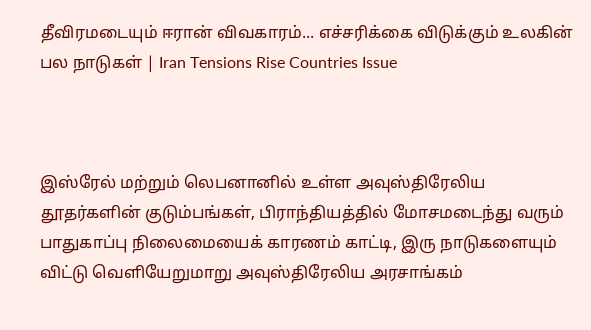தீவிரமடையும் ஈரான் விவகாரம்... எச்சரிக்கை விடுக்கும் உலகின் பல நாடுகள் | Iran Tensions Rise Countries Issue



இஸ்ரேல் மற்றும் லெபனானில் உள்ள அவுஸ்திரேலிய தூதர்களின் குடும்பங்கள், பிராந்தியத்தில் மோசமடைந்து வரும் பாதுகாப்பு நிலைமையைக் காரணம் காட்டி, இரு நாடுகளையும் விட்டு வெளியேறுமாறு அவுஸ்திரேலிய அரசாங்கம்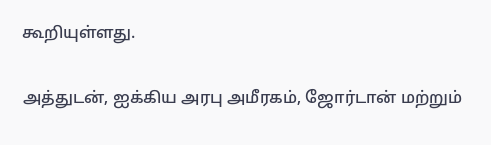கூறியுள்ளது.

அத்துடன், ஐக்கிய அரபு அமீரகம், ஜோர்டான் மற்றும்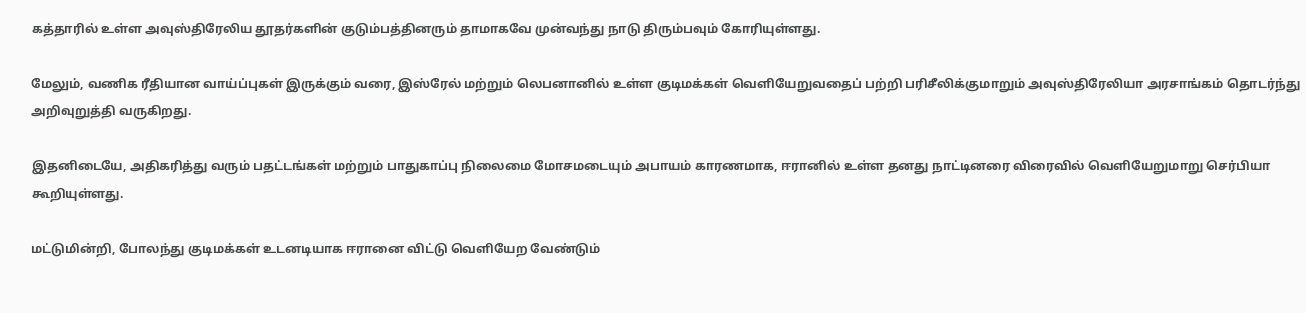கத்தாரில் உள்ள அவுஸ்திரேலிய தூதர்களின் குடும்பத்தினரும் தாமாகவே முன்வந்து நாடு திரும்பவும் கோரியுள்ளது.

மேலும், வணிக ரீதியான வாய்ப்புகள் இருக்கும் வரை, இஸ்ரேல் மற்றும் லெபனானில் உள்ள குடிமக்கள் வெளியேறுவதைப் பற்றி பரிசீலிக்குமாறும் அவுஸ்திரேலியா அரசாங்கம் தொடர்ந்து அறிவுறுத்தி வருகிறது.

இதனிடையே, அதிகரித்து வரும் பதட்டங்கள் மற்றும் பாதுகாப்பு நிலைமை மோசமடையும் அபாயம் காரணமாக, ஈரானில் உள்ள தனது நாட்டினரை விரைவில் வெளியேறுமாறு செர்பியா கூறியுள்ளது.

மட்டுமின்றி, போலந்து குடிமக்கள் உடனடியாக ஈரானை விட்டு வெளியேற வேண்டும்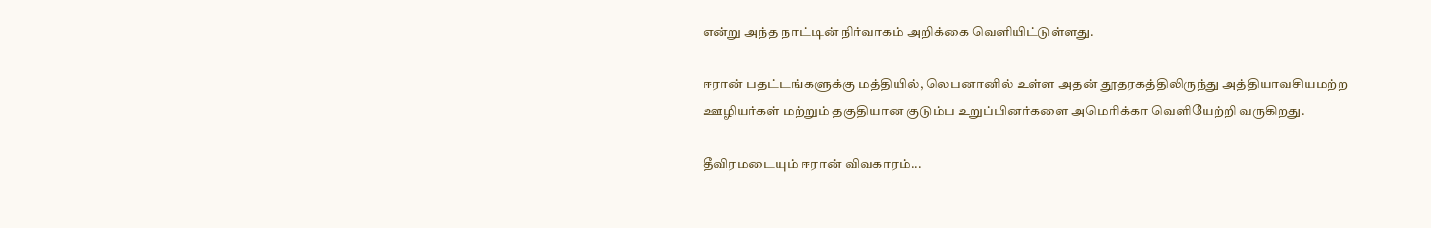என்று அந்த நாட்டின் நிர்வாகம் அறிக்கை வெளியிட்டுள்ளது.

ஈரான் பதட்டங்களுக்கு மத்தியில், லெபனானில் உள்ள அதன் தூதரகத்திலிருந்து அத்தியாவசியமற்ற ஊழியர்கள் மற்றும் தகுதியான குடும்ப உறுப்பினர்களை அமெரிக்கா வெளியேற்றி வருகிறது.

தீவிரமடையும் ஈரான் விவகாரம்...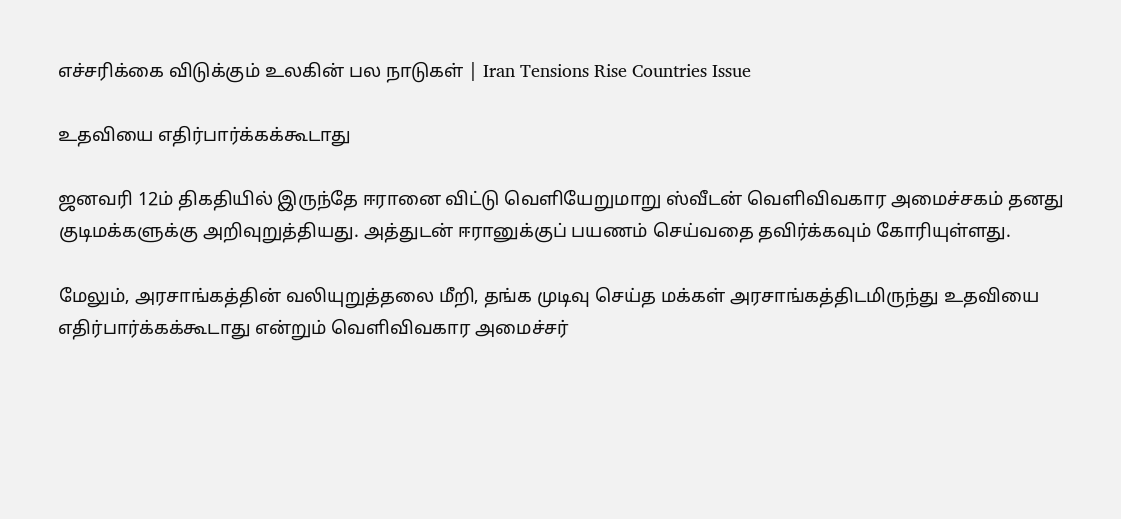எச்சரிக்கை விடுக்கும் உலகின் பல நாடுகள் | Iran Tensions Rise Countries Issue

உதவியை எதிர்பார்க்கக்கூடாது

ஜனவரி 12ம் திகதியில் இருந்தே ஈரானை விட்டு வெளியேறுமாறு ஸ்வீடன் வெளிவிவகார அமைச்சகம் தனது குடிமக்களுக்கு அறிவுறுத்தியது. அத்துடன் ஈரானுக்குப் பயணம் செய்வதை தவிர்க்கவும் கோரியுள்ளது.

மேலும், அரசாங்கத்தின் வலியுறுத்தலை மீறி, தங்க முடிவு செய்த மக்கள் அரசாங்கத்திடமிருந்து உதவியை எதிர்பார்க்கக்கூடாது என்றும் வெளிவிவகார அமைச்சர்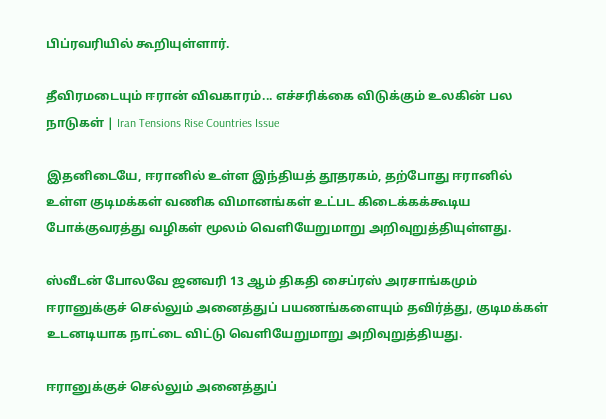பிப்ரவரியில் கூறியுள்ளார்.

தீவிரமடையும் ஈரான் விவகாரம்... எச்சரிக்கை விடுக்கும் உலகின் பல நாடுகள் | Iran Tensions Rise Countries Issue

இதனிடையே, ஈரானில் உள்ள இந்தியத் தூதரகம், தற்போது ஈரானில் உள்ள குடிமக்கள் வணிக விமானங்கள் உட்பட கிடைக்கக்கூடிய போக்குவரத்து வழிகள் மூலம் வெளியேறுமாறு அறிவுறுத்தியுள்ளது.

ஸ்வீடன் போலவே ஜனவரி 13 ஆம் திகதி சைப்ரஸ் அரசாங்கமும் ஈரானுக்குச் செல்லும் அனைத்துப் பயணங்களையும் தவிர்த்து, குடிமக்கள் உடனடியாக நாட்டை விட்டு வெளியேறுமாறு அறிவுறுத்தியது.

ஈரானுக்குச் செல்லும் அனைத்துப்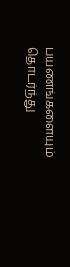பயணங்களையும் தொடர்ந்து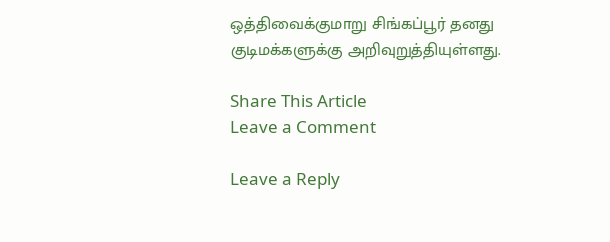ஒத்திவைக்குமாறு சிங்கப்பூர் தனது குடிமக்களுக்கு அறிவுறுத்தியுள்ளது.

Share This Article
Leave a Comment

Leave a Reply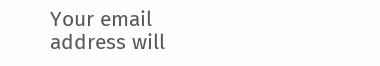Your email address will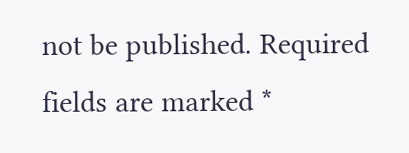not be published. Required fields are marked *